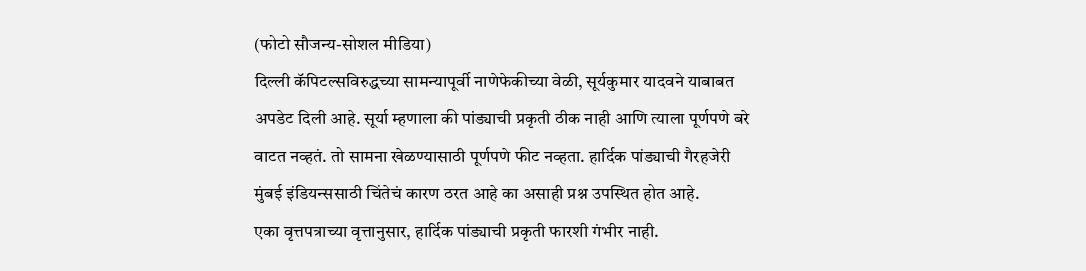(फोटो सौजन्य-सोशल मीडिया)
दिल्ली कॅपिटल्सविरुद्धच्या सामन्यापूर्वी नाणेफेकीच्या वेळी, सूर्यकुमार यादवने याबाबत अपडेट दिली आहे. सूर्या म्हणाला की पांड्याची प्रकृती ठीक नाही आणि त्याला पूर्णपणे बरे वाटत नव्हतं. तो सामना खेळण्यासाठी पूर्णपणे फीट नव्हता. हार्दिक पांड्याची गैरहजेरी मुंबई इंडियन्ससाठी चिंतेचं कारण ठरत आहे का असाही प्रश्न उपस्थित होत आहे.
एका वृत्तपत्राच्या वृत्तानुसार, हार्दिक पांड्याची प्रकृती फारशी गंभीर नाही.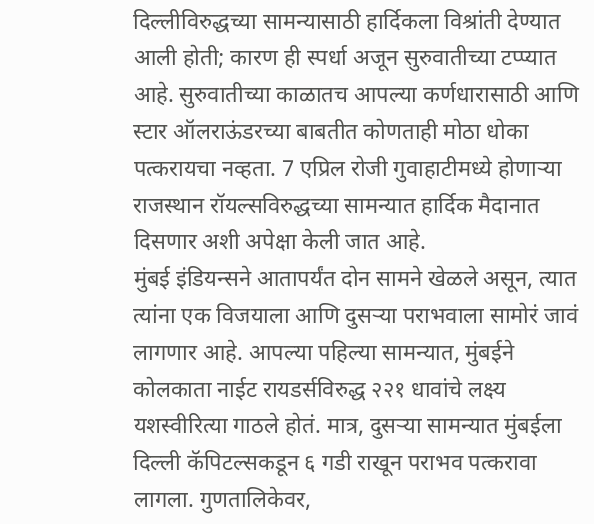दिल्लीविरुद्धच्या सामन्यासाठी हार्दिकला विश्रांती देण्यात आली होती; कारण ही स्पर्धा अजून सुरुवातीच्या टप्प्यात आहे. सुरुवातीच्या काळातच आपल्या कर्णधारासाठी आणि स्टार ऑलराऊंडरच्या बाबतीत कोणताही मोठा धोका पत्करायचा नव्हता. 7 एप्रिल रोजी गुवाहाटीमध्ये होणाऱ्या राजस्थान रॉयल्सविरुद्धच्या सामन्यात हार्दिक मैदानात दिसणार अशी अपेक्षा केली जात आहे.
मुंबई इंडियन्सने आतापर्यंत दोन सामने खेळले असून, त्यात त्यांना एक विजयाला आणि दुसऱ्या पराभवाला सामोरं जावं लागणार आहे. आपल्या पहिल्या सामन्यात, मुंबईने कोलकाता नाईट रायडर्सविरुद्ध २२१ धावांचे लक्ष्य यशस्वीरित्या गाठले होतं. मात्र, दुसऱ्या सामन्यात मुंबईला दिल्ली कॅपिटल्सकडून ६ गडी राखून पराभव पत्करावा लागला. गुणतालिकेवर,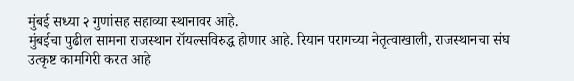मुंबई सध्या २ गुणांसह सहाव्या स्थानावर आहे.
मुंबईचा पुढील सामना राजस्थान रॉयल्सविरुद्ध होणार आहे. रियान परागच्या नेतृत्वाखाली, राजस्थानचा संघ उत्कृष्ट कामगिरी करत आहे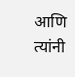आणि त्यांनी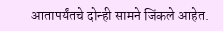आतापर्यंतचे दोन्ही सामने जिंकले आहेत.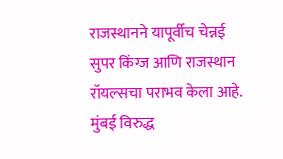राजस्थानने यापूर्वीच चेन्नई सुपर किंग्ज आणि राजस्थान रॉयल्सचा पराभव केला आहे. मुंबई विरुद्ध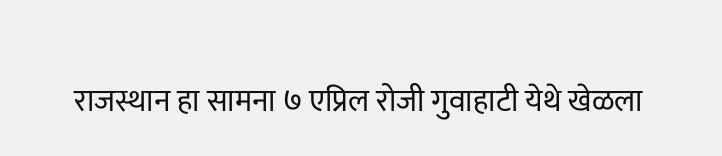राजस्थान हा सामना ७ एप्रिल रोजी गुवाहाटी येथे खेळला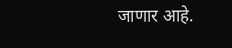जाणार आहे.